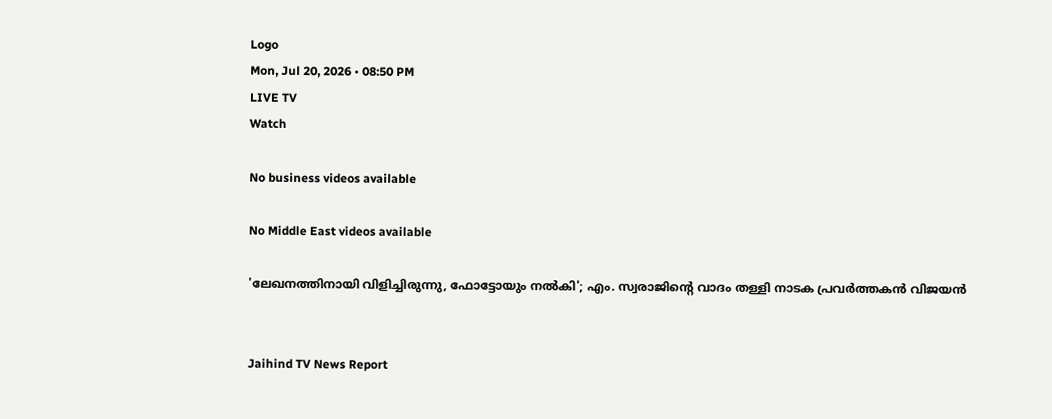Logo
Mon, Jul 20, 2026 • 08:50 PM
LIVE TV
Watch

No business videos available

No Middle East videos available

'ലേഖനത്തിനായി വിളിച്ചിരുന്നു, ഫോട്ടോയും നൽകി'; എം. സ്വരാജിന്റെ വാദം തള്ളി നാടക പ്രവർത്തകൻ വിജയൻ


Jaihind TV News Report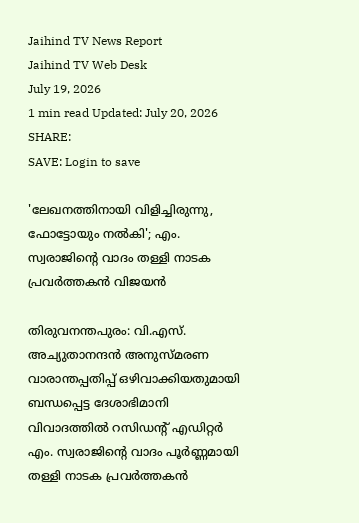Jaihind TV News Report
Jaihind TV Web Desk
July 19, 2026
1 min read Updated: July 20, 2026
SHARE:
SAVE: Login to save

'ലേഖനത്തിനായി വിളിച്ചിരുന്നു, ഫോട്ടോയും നൽകി'; എം. സ്വരാജിന്റെ വാദം തള്ളി നാടക പ്രവർത്തകൻ വിജയൻ

തിരുവനന്തപുരം: വി.എസ്. അച്യുതാനന്ദൻ അനുസ്മരണ വാരാന്തപ്പതിപ്പ് ഒഴിവാക്കിയതുമായി ബന്ധപ്പെട്ട ദേശാഭിമാനി വിവാദത്തിൽ റസിഡന്റ് എഡിറ്റർ എം. സ്വരാജിന്റെ വാദം പൂർണ്ണമായി തള്ളി നാടക പ്രവർത്തകൻ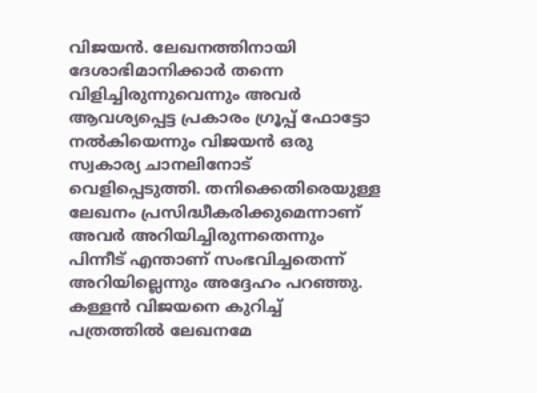വിജയൻ. ലേഖനത്തിനായി ദേശാഭിമാനിക്കാർ തന്നെ വിളിച്ചിരുന്നുവെന്നും അവർ ആവശ്യപ്പെട്ട പ്രകാരം ഗ്രൂപ്പ് ഫോട്ടോ നൽകിയെന്നും വിജയൻ ഒരു സ്വകാര്യ ചാനലിനോട് വെളിപ്പെടുത്തി. തനിക്കെതിരെയുള്ള ലേഖനം പ്രസിദ്ധീകരിക്കുമെന്നാണ് അവർ അറിയിച്ചിരുന്നതെന്നും പിന്നീട് എന്താണ് സംഭവിച്ചതെന്ന് അറിയില്ലെന്നും അദ്ദേഹം പറഞ്ഞു. കള്ളൻ വിജയനെ കുറിച്ച് പത്രത്തിൽ ലേഖനമേ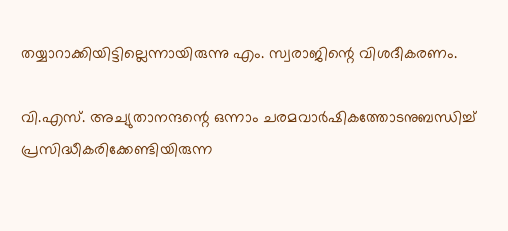തയ്യാറാക്കിയിട്ടില്ലെന്നായിരുന്നു എം. സ്വരാജിന്റെ വിശദീകരണം.

വി.എസ്. അച്യുതാനന്ദന്റെ ഒന്നാം ചരമവാർഷികത്തോടനുബന്ധിച്ച് പ്രസിദ്ധീകരിക്കേണ്ടിയിരുന്ന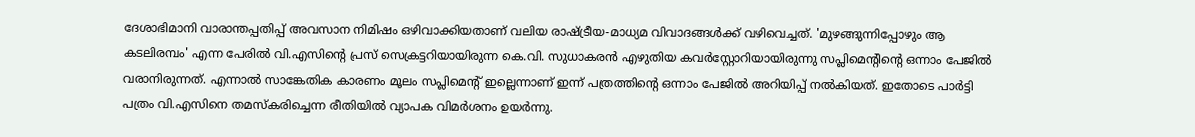ദേശാഭിമാനി വാരാന്തപ്പതിപ്പ് അവസാന നിമിഷം ഒഴിവാക്കിയതാണ് വലിയ രാഷ്ട്രീയ-മാധ്യമ വിവാദങ്ങൾക്ക് വഴിവെച്ചത്. 'മുഴങ്ങുന്നിപ്പോഴും ആ കടലിരമ്പം' എന്ന പേരിൽ വി.എസിന്റെ പ്രസ് സെക്രട്ടറിയായിരുന്ന കെ.വി. സുധാകരൻ എഴുതിയ കവർസ്റ്റോറിയായിരുന്നു സപ്ലിമെന്റിന്റെ ഒന്നാം പേജിൽ വരാനിരുന്നത്. എന്നാൽ സാങ്കേതിക കാരണം മൂലം സപ്ലിമെന്റ് ഇല്ലെന്നാണ് ഇന്ന് പത്രത്തിന്റെ ഒന്നാം പേജിൽ അറിയിപ്പ് നൽകിയത്. ഇതോടെ പാർട്ടി പത്രം വി.എസിനെ തമസ്‌കരിച്ചെന്ന രീതിയിൽ വ്യാപക വിമർശനം ഉയർന്നു.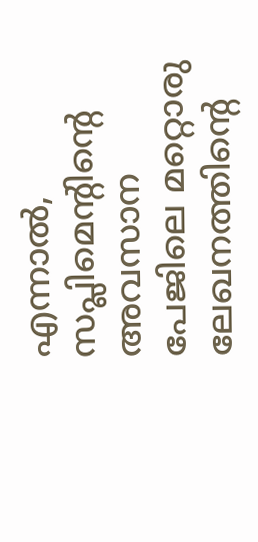എന്നാൽ, സപ്ലിമെന്റിന്റെ അവസാന പേജിലെ മറ്റൊരു ലേഖനത്തിന്റെ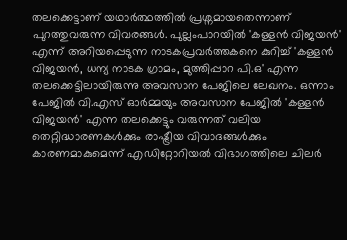തലക്കെട്ടാണ് യഥാർത്ഥത്തിൽ പ്രശ്നമായതെന്നാണ് പുറത്തുവരുന്ന വിവരങ്ങൾ. പുല്ലംപാറയിൽ 'കള്ളൻ വിജയൻ' എന്ന് അറിയപ്പെടുന്ന നാടകപ്രവർത്തകനെ കുറിച്ച് 'കള്ളൻ വിജയൻ, ധന്യ നാടക ഗ്രാമം, മുത്തിപ്പാറ പി.ഒ' എന്ന തലക്കെട്ടിലായിരുന്നു അവസാന പേജിലെ ലേഖനം. ഒന്നാം പേജിൽ വി.എസ് ഓർമ്മയും അവസാന പേജിൽ 'കള്ളൻ വിജയൻ' എന്ന തലക്കെട്ടും വരുന്നത് വലിയ തെറ്റിദ്ധാരണകൾക്കും രാഷ്ട്രീയ വിവാദങ്ങൾക്കും കാരണമാകുമെന്ന് എഡിറ്റോറിയൽ വിഭാഗത്തിലെ ചിലർ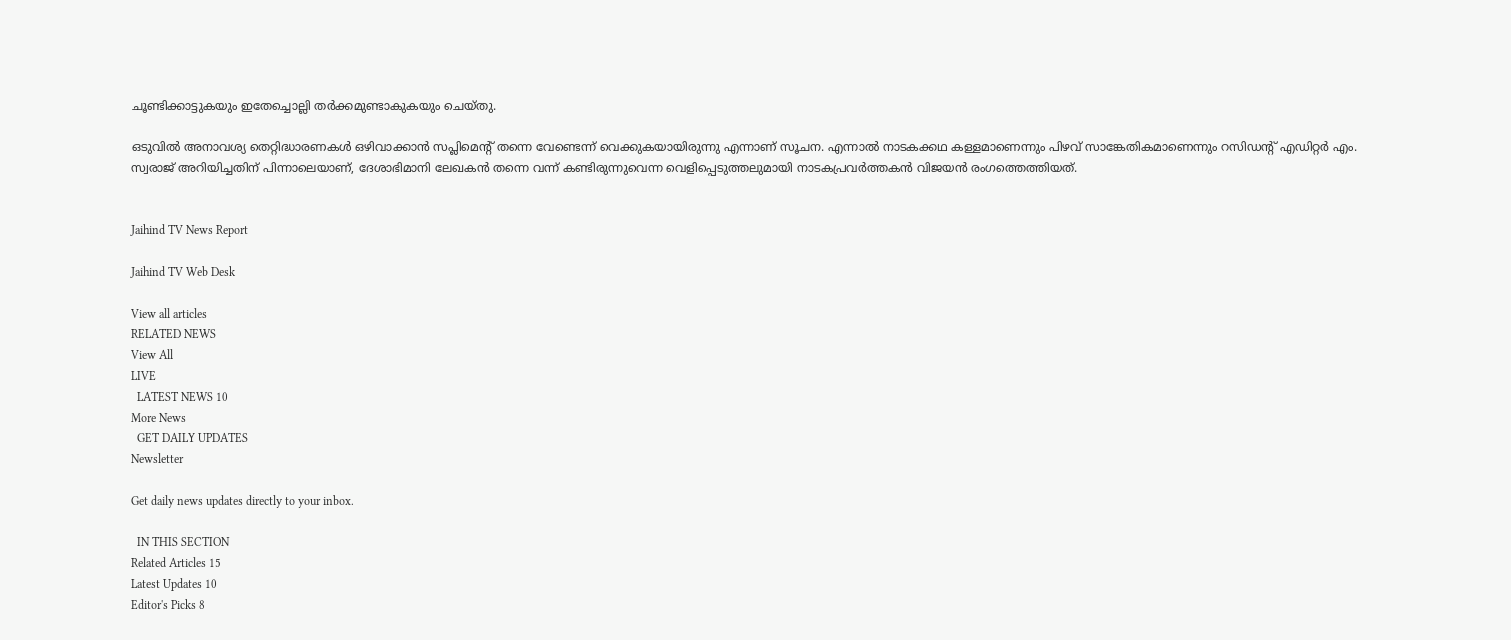ചൂണ്ടിക്കാട്ടുകയും ഇതേച്ചൊല്ലി തർക്കമുണ്ടാകുകയും ചെയ്തു.

ഒടുവിൽ അനാവശ്യ തെറ്റിദ്ധാരണകൾ ഒഴിവാക്കാൻ സപ്ലിമെന്റ് തന്നെ വേണ്ടെന്ന് വെക്കുകയായിരുന്നു എന്നാണ് സൂചന. എന്നാൽ നാടകക്കഥ കള്ളമാണെന്നും പിഴവ് സാങ്കേതികമാണെന്നും റസിഡന്റ് എഡിറ്റർ എം. സ്വരാജ് അറിയിച്ചതിന് പിന്നാലെയാണ്, ദേശാഭിമാനി ലേഖകൻ തന്നെ വന്ന് കണ്ടിരുന്നുവെന്ന വെളിപ്പെടുത്തലുമായി നാടകപ്രവർത്തകൻ വിജയൻ രംഗത്തെത്തിയത്.


Jaihind TV News Report

Jaihind TV Web Desk

View all articles
RELATED NEWS
View All
LIVE
  LATEST NEWS 10
More News
  GET DAILY UPDATES
Newsletter

Get daily news updates directly to your inbox.

  IN THIS SECTION
Related Articles 15
Latest Updates 10
Editor's Picks 8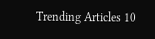Trending Articles 10